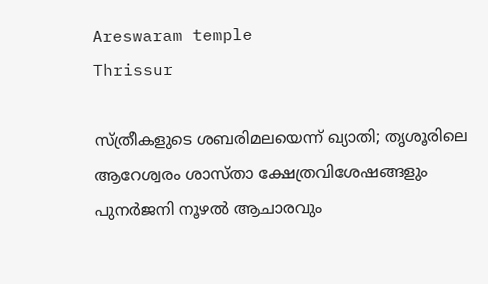Areswaram temple
Thrissur

സ്ത്രീകളുടെ ശബരിമലയെന്ന് ഖ്യാതി; തൃശൂരിലെ ആറേശ്വരം ശാസ്താ ക്ഷേത്രവിശേഷങ്ങളും പുനർജനി നൂഴൽ ആചാരവും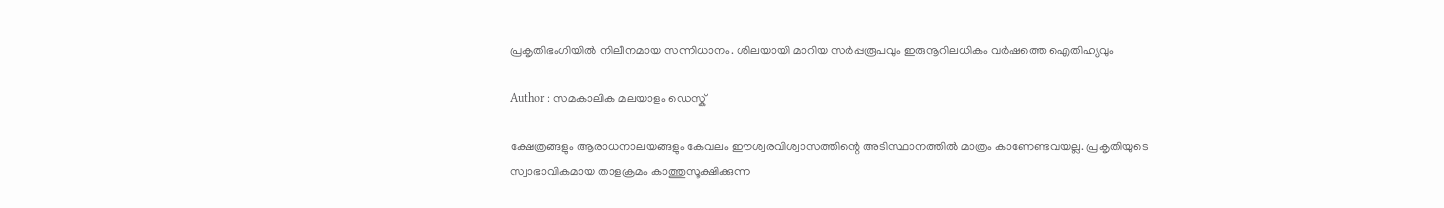പ്രകൃതിഭംഗിയിൽ നിലീനമായ സന്നിധാനം. ശിലയായി മാറിയ സർപ്പരൂപവും ഇരുനൂറിലധികം വർഷത്തെ ഐതിഹ്യവും

Author : സമകാലിക മലയാളം ഡെസ്ക്

ക്ഷേത്രങ്ങളും ആരാധനാലയങ്ങളും കേവലം ഈശ്വരവിശ്വാസത്തിന്റെ അടിസ്ഥാനത്തിൽ മാത്രം കാണേണ്ടവയല്ല. പ്രകൃതിയുടെ സ്വാഭാവികമായ താളക്രമം കാത്തുസൂക്ഷിക്കുന്ന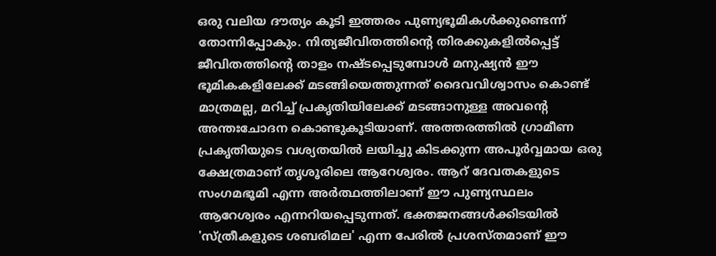ഒരു വലിയ ദൗത്യം കൂടി ഇത്തരം പുണ്യഭൂമികൾക്കുണ്ടെന്ന് തോന്നിപ്പോകും. നിത്യജീവിതത്തിന്റെ തിരക്കുകളിൽപ്പെട്ട് ജീവിതത്തിന്റെ താളം നഷ്ടപ്പെടുമ്പോൾ മനുഷ്യൻ ഈ ഭൂമികകളിലേക്ക് മടങ്ങിയെത്തുന്നത് ദൈവവിശ്വാസം കൊണ്ട് മാത്രമല്ല, മറിച്ച് പ്രകൃതിയിലേക്ക് മടങ്ങാനുള്ള അവന്റെ അന്തഃചോദന കൊണ്ടുകൂടിയാണ്. അത്തരത്തിൽ ഗ്രാമീണ പ്രകൃതിയുടെ വശ്യതയിൽ ലയിച്ചു കിടക്കുന്ന അപൂർവ്വമായ ഒരു ക്ഷേത്രമാണ് തൃശൂരിലെ ആറേശ്വരം. ആറ് ദേവതകളുടെ സംഗമഭൂമി എന്ന അർത്ഥത്തിലാണ് ഈ പുണ്യസ്ഥലം ആറേശ്വരം എന്നറിയപ്പെടുന്നത്. ഭക്തജനങ്ങൾക്കിടയിൽ 'സ്ത്രീകളുടെ ശബരിമല' എന്ന പേരിൽ പ്രശസ്തമാണ് ഈ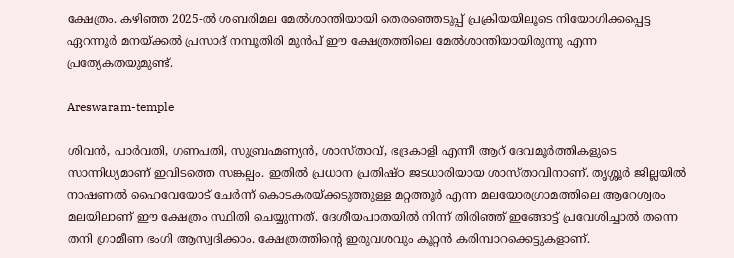ക്ഷേത്രം. കഴിഞ്ഞ 2025-ൽ ശബരിമല മേൽശാന്തിയായി തെരഞ്ഞെടുപ്പ് പ്രക്രിയയിലൂടെ നിയോഗിക്കപ്പെട്ട ഏറന്നൂർ മനയ്ക്കൽ പ്രസാദ് നമ്പൂതിരി മുൻപ് ഈ ക്ഷേത്രത്തിലെ മേൽശാന്തിയായിരുന്നു എന്ന പ്രത്യേകതയുമുണ്ട്.

Areswaram-temple

ശിവൻ, പാർവതി, ഗണപതി, സുബ്രഹ്മണ്യൻ, ശാസ്താവ്, ഭദ്രകാളി എന്നീ ആറ് ദേവമൂർത്തികളുടെ സാന്നിധ്യമാണ് ഇവിടത്തെ സങ്കല്പം. ഇതിൽ പ്രധാന പ്രതിഷ്ഠ ജടധാരിയായ ശാസ്താവിനാണ്. തൃശ്ശൂർ ജില്ലയിൽ നാഷണൽ ഹൈവേയോട് ചേർന്ന് കൊടകരയ്ക്കടുത്തുള്ള മറ്റത്തൂർ എന്ന മലയോരഗ്രാമത്തിലെ ആറേശ്വരം മലയിലാണ് ഈ ക്ഷേത്രം സ്ഥിതി ചെയ്യുന്നത്. ദേശീയപാതയിൽ നിന്ന് തിരിഞ്ഞ് ഇങ്ങോട്ട് പ്രവേശിച്ചാൽ തന്നെ തനി ഗ്രാമീണ ഭംഗി ആസ്വദിക്കാം. ക്ഷേത്രത്തിന്റെ ഇരുവശവും കൂറ്റൻ കരിമ്പാറക്കെട്ടുകളാണ്.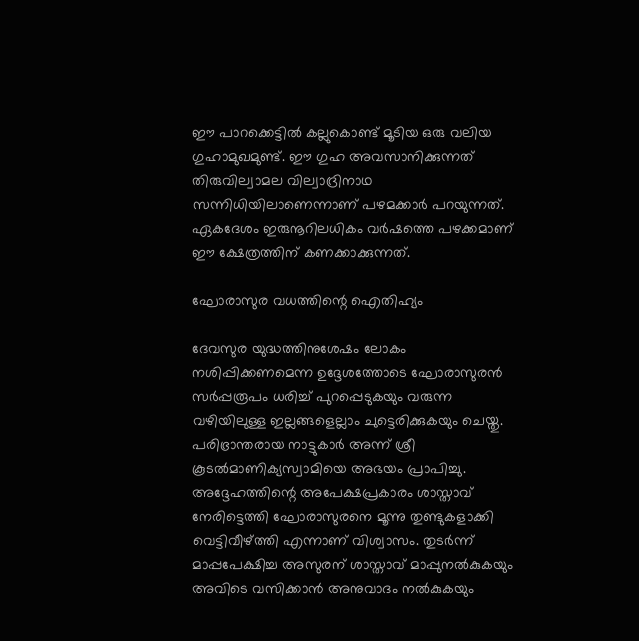ഈ പാറക്കെട്ടിൽ കല്ലുകൊണ്ട് മൂടിയ ഒരു വലിയ ഗുഹാമുഖമുണ്ട്. ഈ ഗുഹ അവസാനിക്കുന്നത് തിരുവില്വാമല വില്വാദ്രിനാഥ സന്നിധിയിലാണെന്നാണ് പഴമക്കാർ പറയുന്നത്. ഏകദേശം ഇരുനൂറിലധികം വർഷത്തെ പഴക്കമാണ് ഈ ക്ഷേത്രത്തിന് കണക്കാക്കുന്നത്.

ഘോരാസുര വധത്തിന്റെ ഐതിഹ്യം

ദേവസുര യുദ്ധത്തിനുശേഷം ലോകം നശിപ്പിക്കണമെന്ന ഉദ്ദേശത്തോടെ ഘോരാസുരൻ സർപ്പരൂപം ധരിച്ച് പുറപ്പെടുകയും വരുന്ന വഴിയിലുള്ള ഇല്ലങ്ങളെല്ലാം ചുട്ടെരിക്കുകയും ചെയ്തു. പരിഭ്രാന്തരായ നാട്ടുകാർ അന്ന് ശ്രീ കൂടൽമാണിക്യസ്വാമിയെ അഭയം പ്രാപിച്ചു. അദ്ദേഹത്തിന്റെ അപേക്ഷപ്രകാരം ശാസ്താവ് നേരിട്ടെത്തി ഘോരാസുരനെ മൂന്നു തുണ്ടുകളാക്കി വെട്ടിവീഴ്ത്തി എന്നാണ് വിശ്വാസം. തുടർന്ന് മാപ്പപേക്ഷിച്ച അസുരന് ശാസ്താവ് മാപ്പുനൽകുകയും അവിടെ വസിക്കാൻ അനുവാദം നൽകുകയും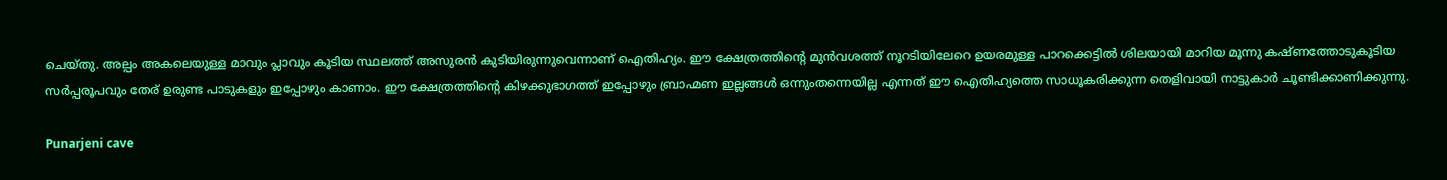ചെയ്തു. അല്പം അകലെയുള്ള മാവും പ്ലാവും കൂടിയ സ്ഥലത്ത് അസുരൻ കുടിയിരുന്നുവെന്നാണ് ഐതിഹ്യം. ഈ ക്ഷേത്രത്തിന്റെ മുൻവശത്ത് നൂറടിയിലേറെ ഉയരമുള്ള പാറക്കെട്ടിൽ ശിലയായി മാറിയ മൂന്നു കഷ്ണത്തോടുകൂടിയ സർപ്പരൂപവും തേര് ഉരുണ്ട പാടുകളും ഇപ്പോഴും കാണാം. ഈ ക്ഷേത്രത്തിന്റെ കിഴക്കുഭാഗത്ത് ഇപ്പോഴും ബ്രാഹ്മണ ഇല്ലങ്ങൾ ഒന്നുംതന്നെയില്ല എന്നത് ഈ ഐതിഹ്യത്തെ സാധൂകരിക്കുന്ന തെളിവായി നാട്ടുകാർ ചൂണ്ടിക്കാണിക്കുന്നു.

Punarjeni cave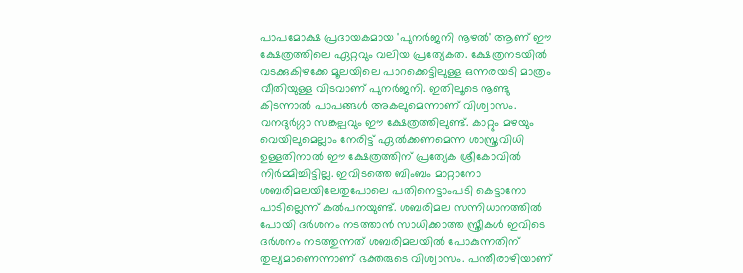പാപമോക്ഷ പ്രദായകമായ 'പുനർജനി നൂഴൽ' ആണ് ഈ ക്ഷേത്രത്തിലെ ഏറ്റവും വലിയ പ്രത്യേകത. ക്ഷേത്രനടയിൽ വടക്കുകിഴക്കേ മൂലയിലെ പാറക്കെട്ടിലുള്ള ഒന്നരയടി മാത്രം വീതിയുള്ള വിടവാണ് പുനർജനി. ഇതിലൂടെ നൂണ്ടു കിടന്നാൽ പാപങ്ങൾ അകലുമെന്നാണ് വിശ്വാസം. വനദുർഗ്ഗാ സങ്കല്പവും ഈ ക്ഷേത്രത്തിലുണ്ട്. കാറ്റും മഴയും വെയിലുമെല്ലാം നേരിട്ട് ഏൽക്കണമെന്ന ശാസ്ത്രവിധി ഉള്ളതിനാൽ ഈ ക്ഷേത്രത്തിന് പ്രത്യേക ശ്രീകോവിൽ നിർമ്മിച്ചിട്ടില്ല. ഇവിടത്തെ ബിംബം മാറ്റാനോ ശബരിമലയിലേതുപോലെ പതിനെട്ടാംപടി കെട്ടാനോ പാടില്ലെന്ന് കൽപനയുണ്ട്. ശബരിമല സന്നിധാനത്തിൽ പോയി ദർശനം നടത്താൻ സാധിക്കാത്ത സ്ത്രീകൾ ഇവിടെ ദർശനം നടത്തുന്നത് ശബരിമലയിൽ പോകുന്നതിന് തുല്യമാണെന്നാണ് ഭക്തരുടെ വിശ്വാസം. പന്തീരാഴിയാണ്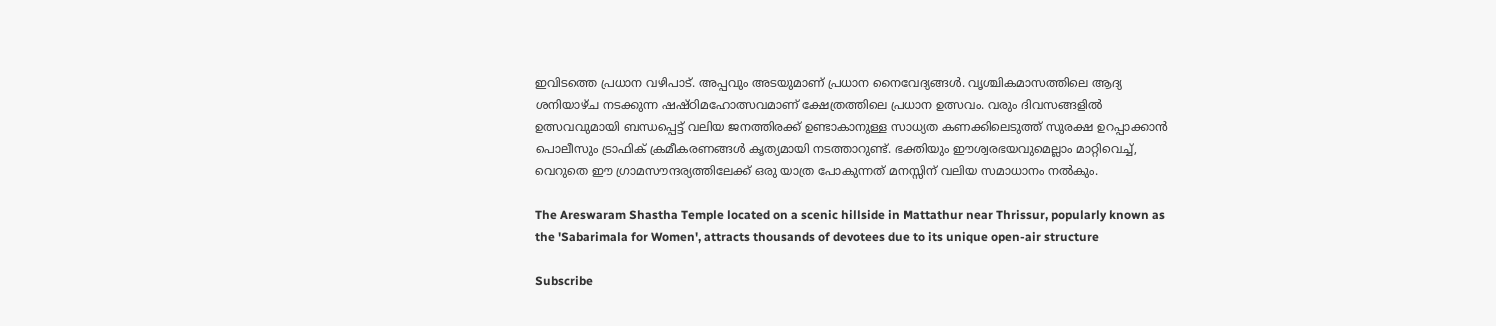ഇവിടത്തെ പ്രധാന വഴിപാട്. അപ്പവും അടയുമാണ് പ്രധാന നൈവേദ്യങ്ങൾ. വൃശ്ചികമാസത്തിലെ ആദ്യ ശനിയാഴ്ച നടക്കുന്ന ഷഷ്ഠിമഹോത്സവമാണ് ക്ഷേത്രത്തിലെ പ്രധാന ഉത്സവം. വരും ദിവസങ്ങളിൽ ഉത്സവവുമായി ബന്ധപ്പെട്ട് വലിയ ജനത്തിരക്ക് ഉണ്ടാകാനുള്ള സാധ്യത കണക്കിലെടുത്ത് സുരക്ഷ ഉറപ്പാക്കാൻ പൊലീസും ട്രാഫിക് ക്രമീകരണങ്ങൾ കൃത്യമായി നടത്താറുണ്ട്. ഭക്തിയും ഈശ്വരഭയവുമെല്ലാം മാറ്റിവെച്ച്, വെറുതെ ഈ ഗ്രാമസൗന്ദര്യത്തിലേക്ക് ഒരു യാത്ര പോകുന്നത് മനസ്സിന് വലിയ സമാധാനം നൽകും.

The Areswaram Shastha Temple located on a scenic hillside in Mattathur near Thrissur, popularly known as the 'Sabarimala for Women', attracts thousands of devotees due to its unique open-air structure

Subscribe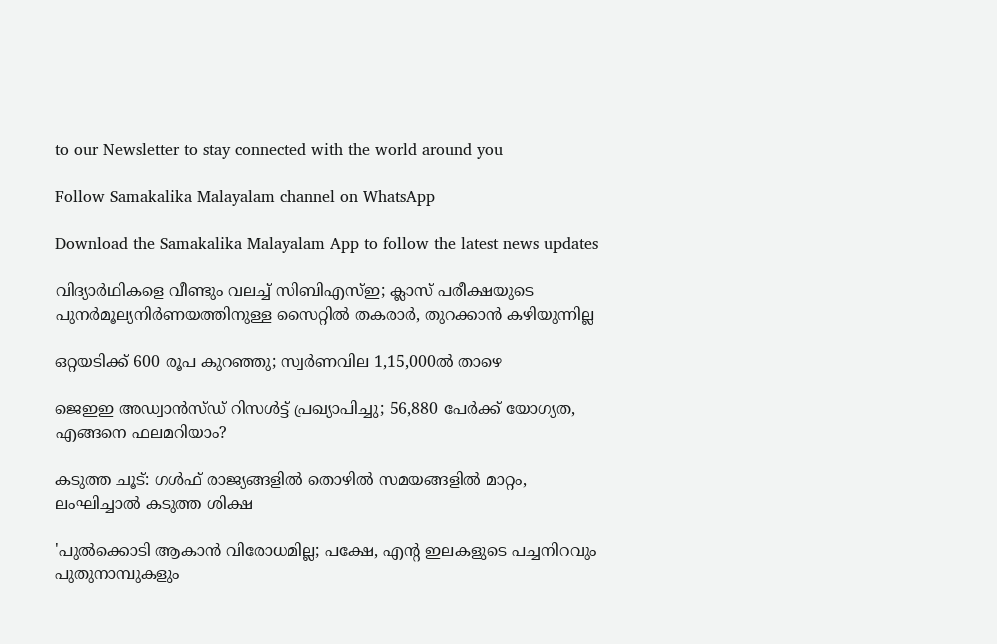to our Newsletter to stay connected with the world around you

Follow Samakalika Malayalam channel on WhatsApp

Download the Samakalika Malayalam App to follow the latest news updates

വിദ്യാര്‍ഥികളെ വീണ്ടും വലച്ച് സിബിഎസ്ഇ; ക്ലാസ് പരീക്ഷയുടെ പുനര്‍മൂല്യനിര്‍ണയത്തിനുള്ള സൈറ്റില്‍ തകരാര്‍, തുറക്കാന്‍ കഴിയുന്നില്ല

ഒറ്റയടിക്ക് 600 രൂപ കുറഞ്ഞു; സ്വര്‍ണവില 1,15,000ല്‍ താഴെ

ജെഇഇ അഡ്വാൻസ്ഡ് റിസൾട്ട് പ്രഖ്യാപിച്ചു; 56,880 പേർക്ക് യോഗ്യത, എങ്ങനെ ഫലമറിയാം?

കടുത്ത ചൂട്: ഗള്‍ഫ് രാജ്യങ്ങളില്‍ തൊഴില്‍ സമയങ്ങളില്‍ മാറ്റം, ലംഘിച്ചാല്‍ കടുത്ത ശിക്ഷ

'പുല്‍ക്കൊടി ആകാന്‍ വിരോധമില്ല; പക്ഷേ, എന്റ ഇലകളുടെ പച്ചനിറവും പുതുനാമ്പുകളും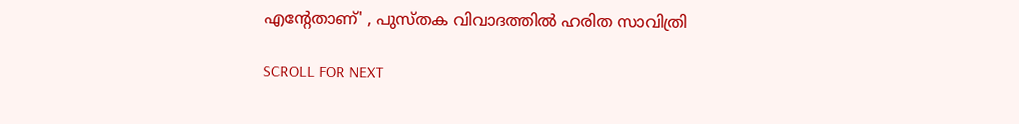എന്റേതാണ്' , പുസ്തക വിവാദത്തില്‍ ഹരിത സാവിത്രി

SCROLL FOR NEXT